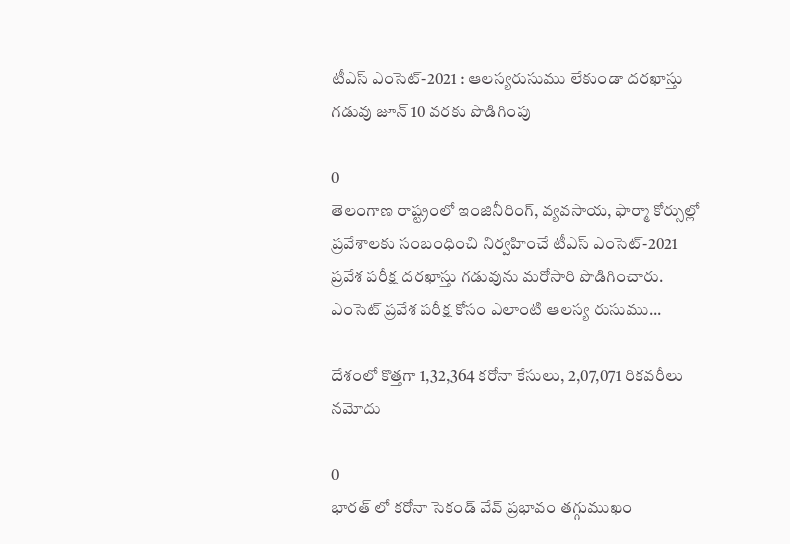టీఎస్ ఎంసెట్-2021 : ఆలస్యరుసుము లేకుండా దరఖాస్తు గడువు జూన్ 10 వరకు పొడిగింపు

0
తెలంగాణ రాష్ట్రంలో ఇంజినీరింగ్, వ్యవసాయ, ఫార్మా కోర్సుల్లో ప్రవేశాలకు సంబంధించి నిర్వహించే టీఎస్ ఎంసెట్-2021 ప్రవేశ పరీక్ష దరఖాస్తు గడువును మరోసారి పొడిగించారు. ఎంసెట్ ప్రవేశ పరీక్ష కోసం ఎలాంటి ఆలస్య రుసుము...

దేశంలో కొత్తగా 1,32,364 కరోనా కేసులు, 2,07,071 రికవరీలు నమోదు

0
భారత్ లో కరోనా సెకండ్ వేవ్ ప్రభావం తగ్గుముఖం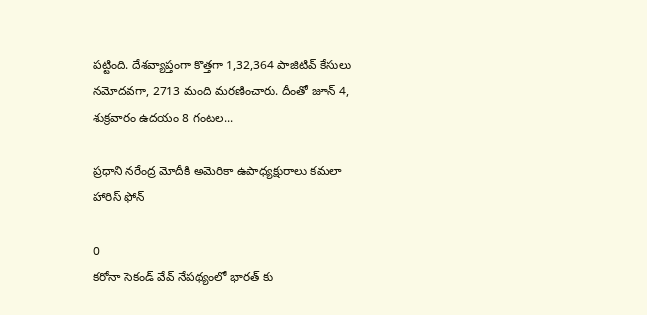పట్టింది. దేశవ్యాప్తంగా కొత్తగా 1,32,364 పాజిటివ్ కేసులు నమోదవగా, 2713 మంది మరణించారు. దీంతో జూన్ 4, శుక్రవారం ఉదయం 8 గంటల...

ప్రధాని నరేంద్ర మోదీకి అమెరికా ఉపాధ్యక్షురాలు కమలా హారిస్ ఫోన్‌

0
కరోనా సెకండ్ వేవ్ నేపథ్యంలో భారత్ కు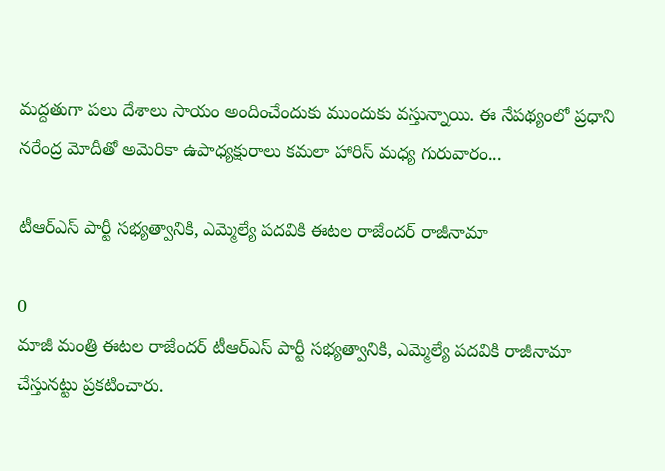మద్దతుగా పలు దేశాలు సాయం అందించేందుకు ముందుకు వస్తున్నాయి. ఈ నేపథ్యంలో ప్రధాని నరేంద్ర మోదీతో అమెరికా ఉపాధ్యక్షురాలు కమలా హారిస్ మధ్య గురువారం...

టీఆర్ఎస్ పార్టీ సభ్యత్వానికి, ఎమ్మెల్యే పదవికి ఈటల రాజేందర్ రాజీనామా

0
మాజీ మంత్రి ఈటల రాజేందర్ టీఆర్ఎస్ పార్టీ సభ్యత్వానికి, ఎమ్మెల్యే పదవికి రాజీనామా చేస్తునట్టు ప్రకటించారు.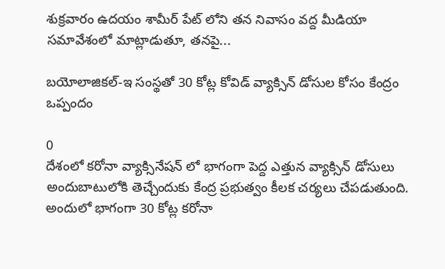శుక్రవారం ఉదయం శామీర్ పేట్ లోని తన నివాసం వద్ద మీడియా సమావేశంలో మాట్లాడుతూ, తనపై...

బయోలాజికల్-ఇ సంస్థతో 30 కోట్ల కోవిడ్ వ్యాక్సిన్ డోసుల కోసం కేంద్రం ఒప్పందం

0
దేశంలో కరోనా వ్యాక్సినేషన్ లో భాగంగా పెద్ద ఎత్తున వ్యాక్సిన్ డోసులు అందుబాటులోకి తెచ్చేందుకు కేంద్ర ప్రభుత్వం కీలక చర్యలు చేపడుతుంది. అందులో భాగంగా 30 కోట్ల కరోనా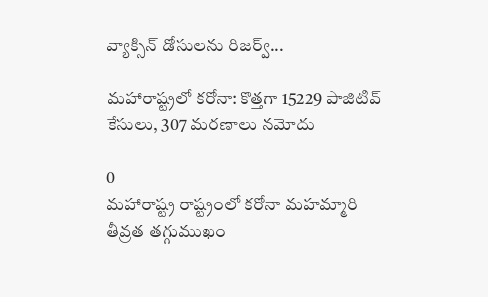వ్యాక్సిన్ డోసులను రిజర్వ్...

మహారాష్ట్రలో కరోనా: కొత్తగా 15229 పాజిటివ్ కేసులు, 307 మరణాలు నమోదు

0
మహారాష్ట్ర రాష్ట్రంలో కరోనా మహమ్మారి తీవ్రత తగ్గుముఖం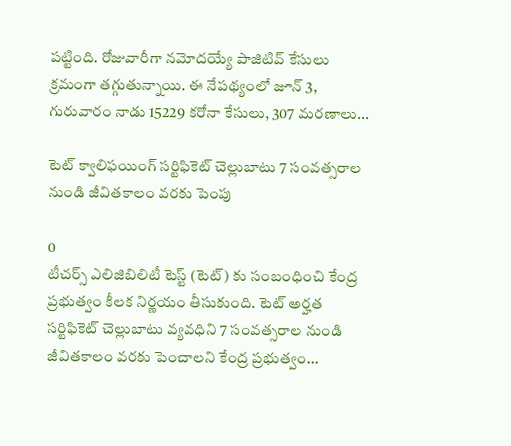పట్టింది. రోజువారీగా నమోదయ్యే పాజిటివ్ కేసులు క్రమంగా తగ్గుతున్నాయి. ఈ నేపథ్యంలో జూన్ 3, గురువారం నాడు 15229 కరోనా కేసులు, 307 మరణాలు...

టెట్ క్వాలిఫయింగ్ సర్టిఫికెట్ చెల్లుబాటు 7 సంవత్సరాల నుండి జీవితకాలం వరకు పెంపు

0
టీచర్స్‌ ఎలిజిబిలిటీ టెస్ట్ (టెట్‌) కు సంబంధించి కేంద్ర ప్రభుత్వం కీలక నిర్ణయం తీసుకుంది. టెట్ అర్హత సర్టిఫికెట్ చెల్లుబాటు వ్యవధిని 7 సంవత్సరాల నుండి జీవితకాలం వరకు పెంచాలని కేంద్ర ప్రభుత్వం...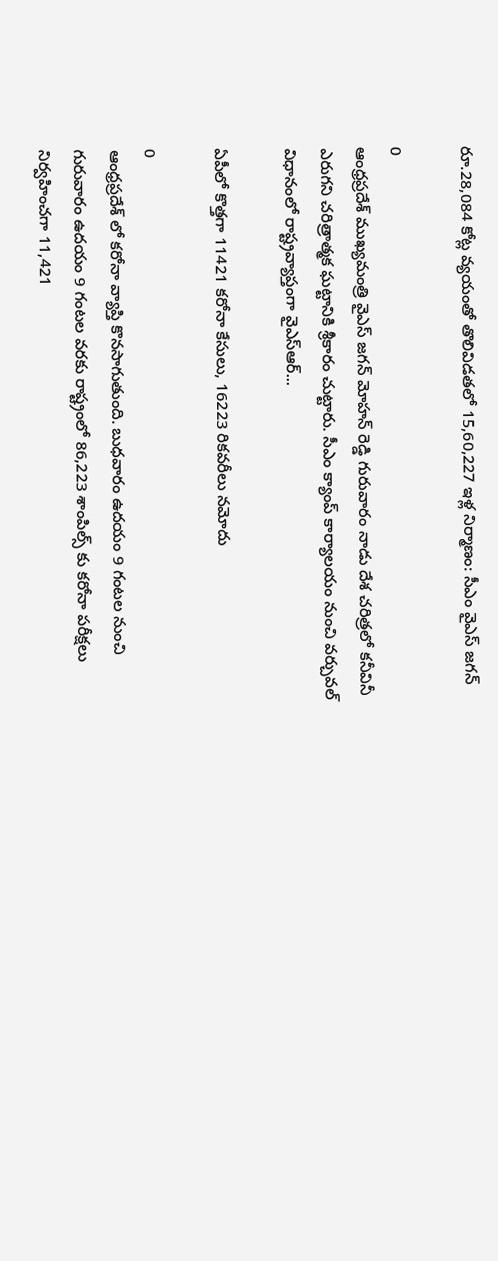రూ.28,084 కోట్ల వ్యయంతో తొలివిడతలో 15,60,227 ఇళ్ల నిర్మాణం: సీఎం వైఎస్ జగన్

0
ఆంధ్రప్రదేశ్ ముఖ్యమంత్రి వైఎస్‌ జగన్‌ మోహన్‌ రెడ్డి గురువారం నాడు దేశ చరిత్రలో కనీవినీ ఎరుగని చరిత్రాత్మక ఘట్టానికి శ్రీకారం చుట్టారు. సీఎం క్యాంప్‌ కార్యాలయం నుంచి వర్చువల్‌ విధానంలో రాష్ట్రవ్యాప్తంగా వైఎస్ఆర్...

ఏపీలో కొత్తగా 11421 కరోనా కేసులు, 16223 రికవరీలు నమోదు

0
ఆంధ్రప్రదేశ్ లో కరోనా వ్యాప్తి కొనసాగుతుంది. బుధవారం ఉదయం 9 గంటల నుంచి గురువారం ఉదయం 9 గంటల వరకు రాష్ట్రంలో 86,223 శాంపిల్స్ కు కరోనా పరీక్షలు నిర్వహించగా 11,421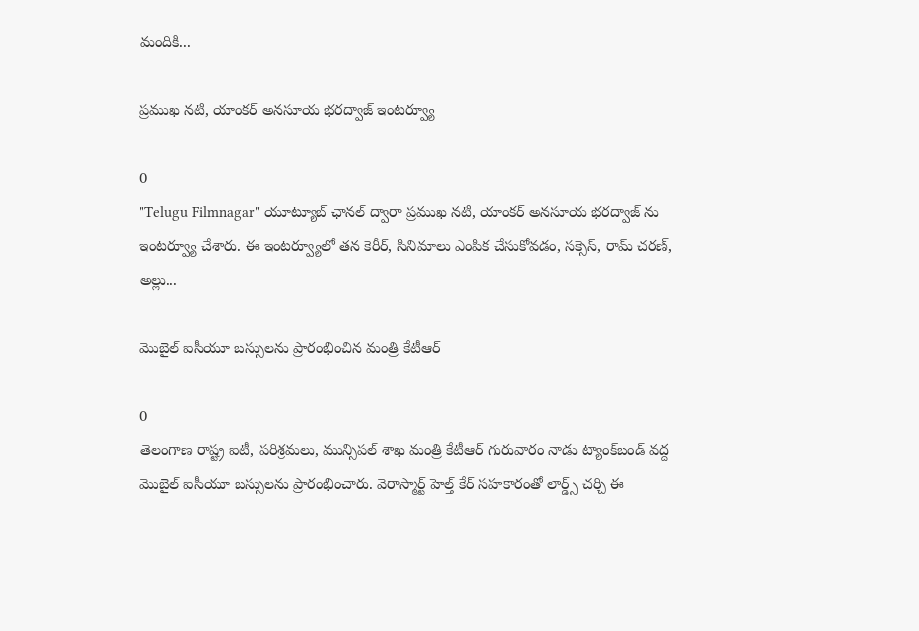మందికి...

ప్రముఖ నటి, యాంకర్ అనసూయ భరద్వాజ్ ఇంటర్వ్యూ

0
"Telugu Filmnagar" యూట్యూబ్ ఛానల్ ద్వారా ప్రముఖ నటి, యాంకర్ అనసూయ భరద్వాజ్ ను ఇంటర్వ్యూ చేశారు. ఈ ఇంటర్వ్యూలో తన కెరీర్, సినిమాలు ఎంపిక చేసుకోవడం, సక్సెస్, రామ్ చరణ్, అల్లు...

మొబైల్‌ ఐసీయూ బస్సులను ప్రారంభించిన మంత్రి కేటీఆర్

0
తెలంగాణ రాష్ట్ర ఐటీ, పరిశ్రమలు, మున్సిపల్ శాఖ మంత్రి కేటీఆర్ గురువారం నాడు ట్యాంక్‌బండ్‌ వద్ద మొబైల్‌ ఐసీయూ బస్సులను ప్రారంభించారు. వెరాస్మార్ట్ హెల్త్ కేర్ సహకారంతో లార్డ్స్‌ చర్చి ఈ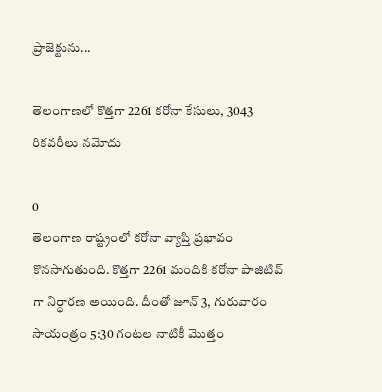ప్రాజెక్టును...

తెలంగాణలో కొత్తగా 2261 కరోనా కేసులు, 3043 రికవరీలు నమోదు

0
తెలంగాణ రాష్ట్రంలో కరోనా వ్యాప్తి ప్రభావం కొనసాగుతుంది. కొత్తగా 2261 మందికి కరోనా పాజిటివ్ గా నిర్ధారణ అయింది. దీంతో జూన్ 3, గురువారం సాయంత్రం 5:30 గంటల నాటికీ మొత్తం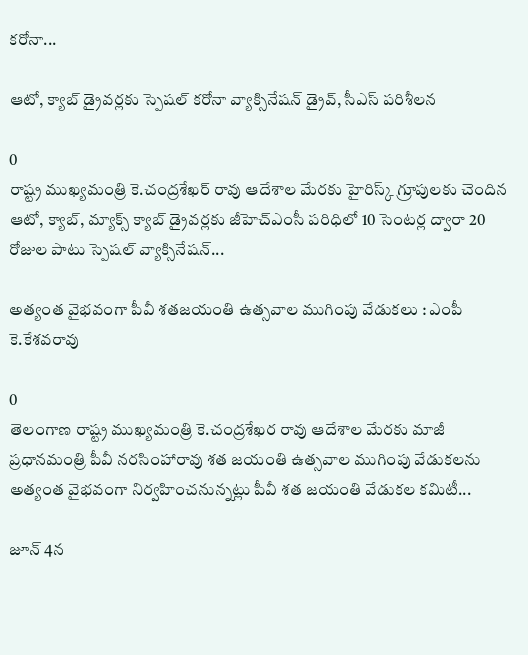కరోనా...

ఆటో, క్యాబ్ డ్రైవర్లకు స్పెషల్ కరోనా వ్యాక్సినేషన్ డ్రైవ్, సీఎస్ పరిశీలన

0
రాష్ట్ర ముఖ్యమంత్రి కె.చంద్రశేఖర్ రావు ఆదేశాల మేరకు హైరిస్క్ గ్రూపులకు చెందిన ఆటో, క్యాబ్, మ్యాక్స్ క్యాబ్ డ్రైవర్లకు జీహెచ్ఎంసీ పరిధిలో 10 సెంటర్ల ద్వారా 20 రోజుల పాటు స్పెషల్ వ్యాక్సినేషన్...

అత్యంత వైభవంగా పీవీ శతజయంతి ఉత్సవాల ముగింపు వేడుకలు : ఎంపీ కె.కేశవరావు

0
తెలంగాణ రాష్ట్ర ముఖ్యమంత్రి కె.చంద్రశేఖర రావు ఆదేశాల మేరకు మాజీ ప్రధానమంత్రి పీవీ నరసింహారావు శత జయంతి ఉత్సవాల ముగింపు వేడుకలను అత్యంత వైభవంగా నిర్వహించనున్నట్లు పీవీ శత జయంతి వేడుకల కమిటీ...

జూన్ 4న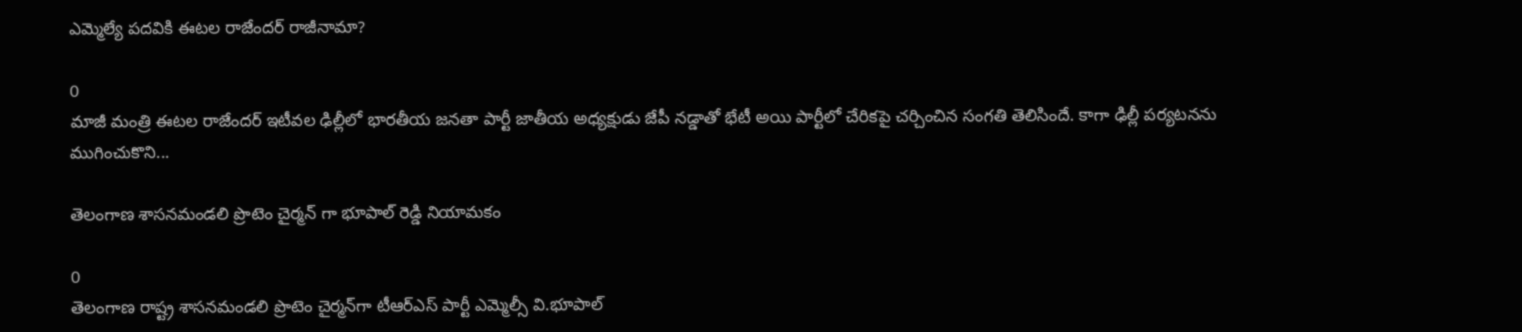ఎమ్మెల్యే పదవికి ఈటల రాజేందర్ రాజీనామా?

0
మాజీ మంత్రి ఈటల రాజేందర్‌ ఇటీవల ఢిల్లీలో భారతీయ జనతా పార్టీ జాతీయ అధ్యక్షుడు జేపీ నడ్డాతో భేటీ అయి పార్టీలో చేరికపై చర్చించిన సంగతి తెలిసిందే. కాగా ఢిల్లీ పర్యటనను ముగించుకొని...

తెలంగాణ‌ శాస‌న‌మండ‌లి ప్రొటెం చైర్మ‌న్‌ గా భూపాల్ రెడ్డి నియామకం

0
తెలంగాణ‌ రాష్ట్ర శాస‌న‌మండ‌లి ప్రొటెం చైర్మ‌న్‌గా టీఆర్ఎస్ పార్టీ ఎమ్మెల్సీ వి.భూపాల్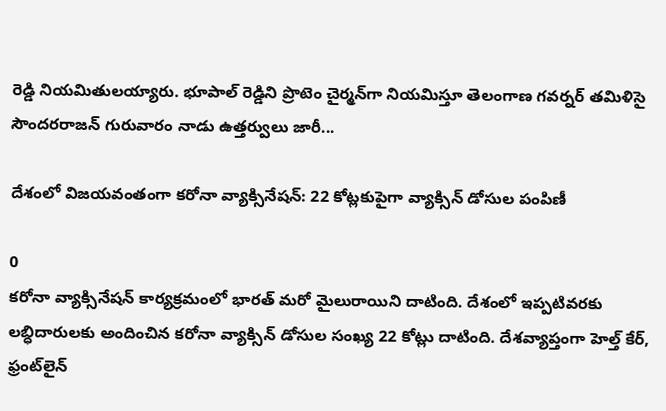రెడ్డి నియమితులయ్యారు. భూపాల్ రెడ్డిని ప్రొటెం చైర్మ‌న్‌గా నియ‌మిస్తూ తెలంగాణ గ‌వ‌ర్న‌ర్ త‌మిళిసై సౌంద‌రరాజ‌న్ గురువారం నాడు ఉత్త‌ర్వులు జారీ...

దేశంలో విజయవంతంగా కరోనా వ్యాక్సినేషన్: 22 కోట్లకుపైగా వ్యాక్సిన్ డోసుల పంపిణీ

0
కరోనా వ్యాక్సినేషన్ కార్యక్రమంలో భారత్ మరో మైలురాయిని దాటింది. దేశంలో ఇప్పటివరకు లబ్ధిదారులకు అందించిన కరోనా వ్యాక్సిన్ డోసుల సంఖ్య 22 కోట్లు దాటింది. దేశవ్యాప్తంగా హెల్త్ కేర్, ఫ్రంట్‌లైన్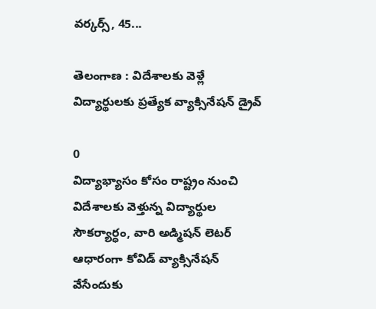వర్కర్స్, 45...

తెలంగాణ : విదేశాలకు వెళ్లే విద్యార్థులకు ప్రత్యేక వ్యాక్సినేషన్ డ్రైవ్‌

0
విద్యాభ్యాసం కోసం రాష్ట్రం నుంచి విదేశాలకు వెళ్తున్న విద్యార్థుల సౌకర్యార్ధం, వారి అడ్మిషన్ లెటర్ ఆధారంగా కోవిడ్ వ్యాక్సినేషన్ వేసేందుకు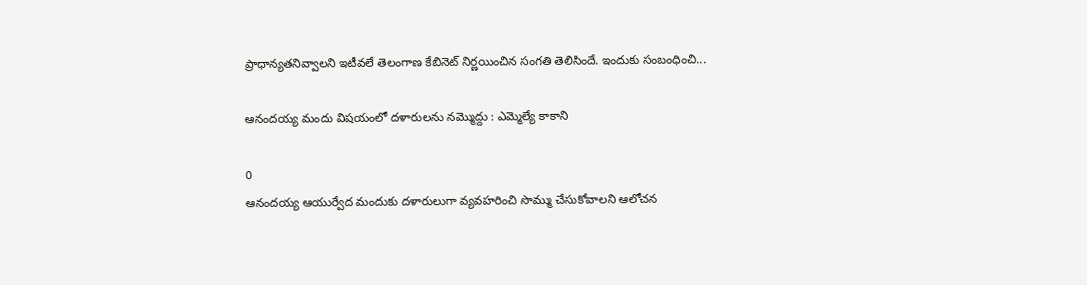ప్రాధాన్యతనివ్వాలని ఇటీవలే తెలంగాణ కేబినెట్ నిర్ణయించిన సంగతి తెలిసిందే. ఇందుకు సంబంధించి...

ఆనందయ్య మందు విషయంలో దళారులను నమ్మొద్దు : ఎమ్మెల్యే కాకాని

0
ఆనందయ్య ఆయుర్వేద మందుకు దళారులుగా వ్యవహరించి సొమ్ము చేసుకోవాలని ఆలోచన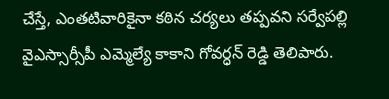చేస్తే, ఎంతటివారికైనా కఠిన చర్యలు తప్పవని సర్వేపల్లి వైఎస్సార్సీపీ ఎమ్మెల్యే కాకాని గోవర్ధన్ రెడ్డి తెలిపారు.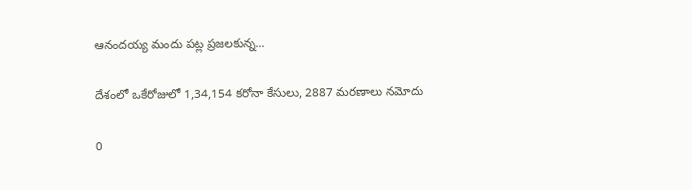ఆనందయ్య మందు పట్ల ప్రజలకున్న...

దేశంలో ఒకేరోజులో 1,34,154 కరోనా కేసులు, 2887 మరణాలు నమోదు

0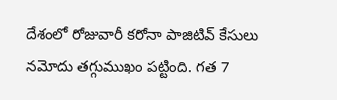దేశంలో రోజువారీ కరోనా పాజిటివ్ కేసులు నమోదు తగ్గుముఖం పట్టింది. గత 7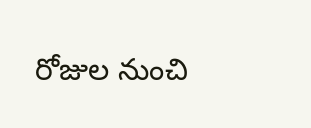రోజుల నుంచి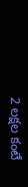2 లక్షల కంటే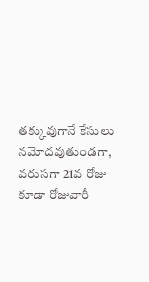తక్కువుగానే కేసులు నమోదవుతుండగా, వరుసగా 21వ రోజు కూడా రోజువారీ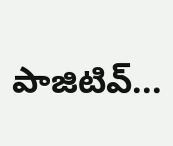పాజిటివ్...